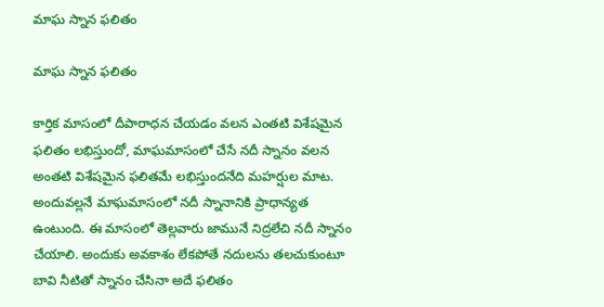మాఘ స్నాన ఫలితం

మాఘ స్నాన ఫలితం

కార్తిక మాసంలో దీపారాధన చేయడం వలన ఎంతటి విశేషమైన ఫలితం లభిస్తుందో, మాఘమాసంలో చేసే నదీ స్నానం వలన అంతటి విశేషమైన ఫలితమే లభిస్తుందనేది మహర్షుల మాట. అందువల్లనే మాఘమాసంలో నదీ స్నానానికి ప్రాధాన్యత ఉంటుంది. ఈ మాసంలో తెల్లవారు జామునే నిద్రలేచి నదీ స్నానం చేయాలి. అందుకు అవకాశం లేకపోతే నదులను తలచుకుంటూ బావి నీటితో స్నానం చేసినా అదే ఫలితం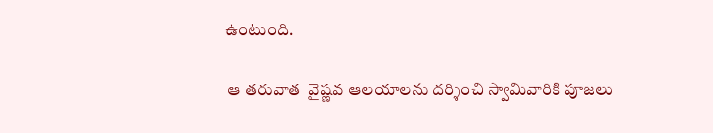ఉంటుంది.

 ఆ తరువాత  వైష్ణవ ఆలయాలను దర్శించి స్వామివారికి పూజలు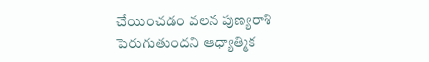చేయించడం వలన పుణ్యరాశి పెరుగుతుందని ఆధ్యాత్మిక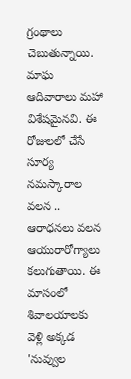గ్రంథాలు చెబుతున్నాయి. మాఘ ఆదివారాలు మహా విశేషమైనవి. ఈ రోజులలో చేసే సూర్య నమస్కారాల వలన .. ఆరాధనలు వలన ఆయురారోగ్యాలు కలుగుతాయి. ఈ మాసంలో శివాలయాలకు వెళ్లి అక్కడ 'నువ్వుల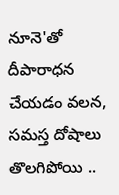నూనె'తో దీపారాధన చేయడం వలన, సమస్త దోషాలు తొలగిపోయి ..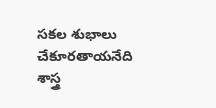సకల శుభాలు చేకూరతాయనేది శాస్త్ర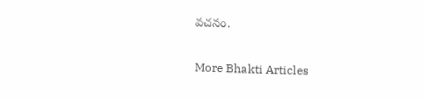వచనం.

More Bhakti Articles